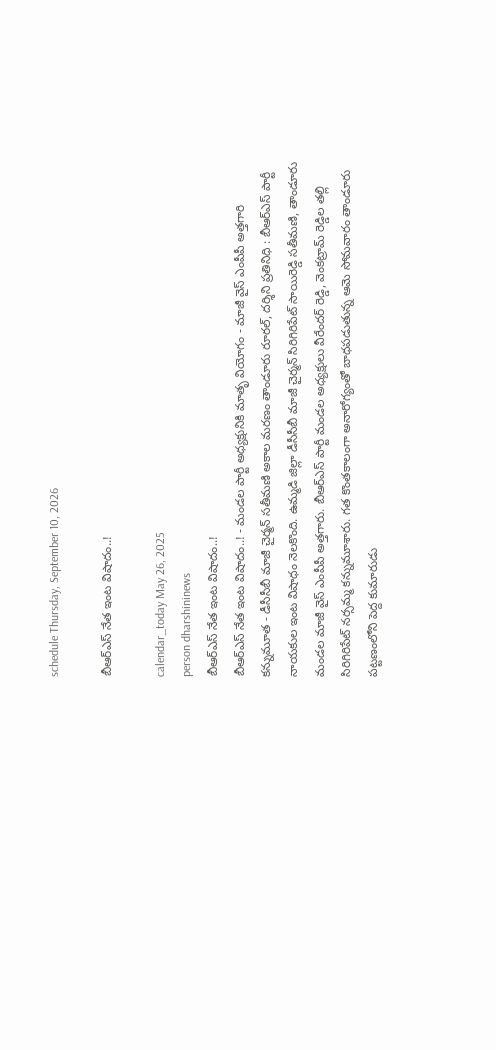schedule Thursday, September 10, 2026

బీఆర్ఎస్ నేత ఇంట విషాదం..!

calendar_today May 26, 2025
person dharshininews
బీఆర్ఎస్ నేత ఇంట విషాదం..!
బీఆర్ఎస్ నేత ఇంట విషాదం..! - మండల పార్టీ అధ్యక్షునికి మాతృ వియోగం - మాజీ వైస్ ఎంపీపీ అత్తగారి కన్నుమూత - డీసీసీబీ మాజీ చైర్మన్ సతీమణి అకాల మరణం తాండూరు రూరల్, దర్శిని ప్రతినిధి : బీఆర్ఎస్ పార్టీ నాయకుల ఇంట విషాధం నెలకొంది. ఉమ్మడి జిల్లా డీసీసీబీ మాజీ చైర్మన్ సిరిగిరిపేట్ సాయిరెడ్డి సతీమణి, తాండూరు మండల మాజీ వైస్ ఎంపీపీ అత్తగారు. బీఆర్ఎస్ పార్టీ మండల అధ్యక్షులు వీరేందర్ రెడ్డి, వెంకట్రామ్ రెడ్డిల తల్లి సిరిగిరిపేట్ నర్సమ్మ కన్నుమూశారు. గత కొంతకాలంగా అనారోగ్యంతో బాధపడుతున్న ఆమె సోమవారం తాండూరు పట్టణంలోని పెద్ద కుమారుడు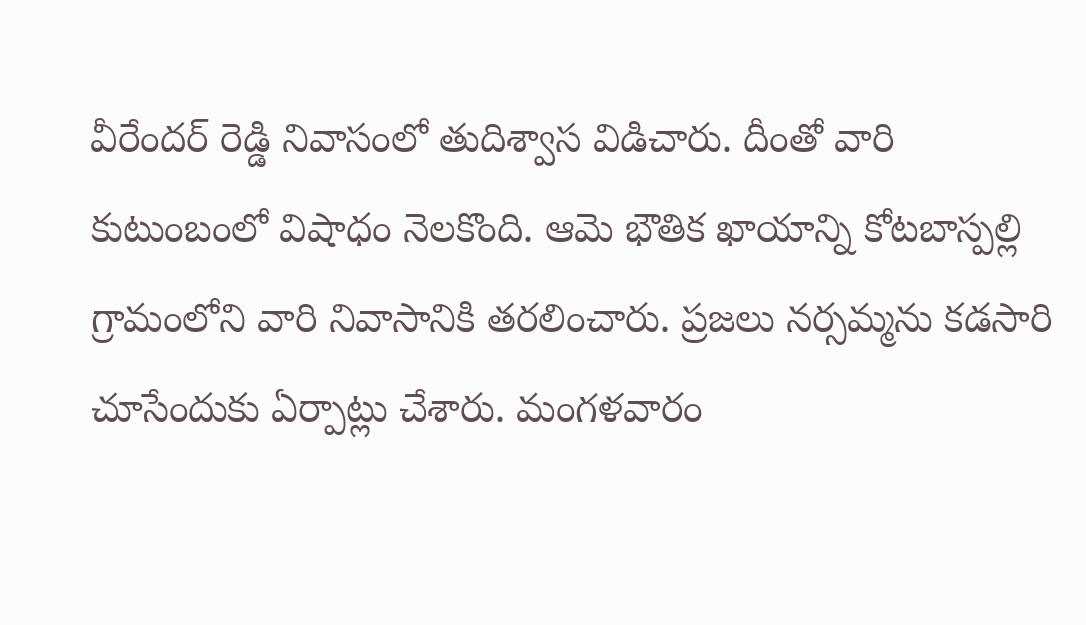వీరేందర్ రెడ్డి నివాసంలో తుదిశ్వాస విడిచారు. దీంతో వారి కుటుంబంలో విషాధం నెలకొంది. ఆమె భౌతిక ఖాయాన్ని కోటబాస్పల్లి గ్రామంలోని వారి నివాసానికి తరలించారు. ప్రజలు నర్సమ్మను కడసారి చూసేందుకు ఏర్పాట్లు చేశారు. మంగళవారం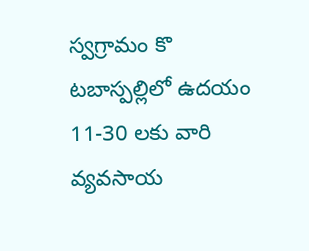స్వగ్రామం కొ టబాస్పల్లిలో ఉదయం 11-30 లకు వారి వ్యవసాయ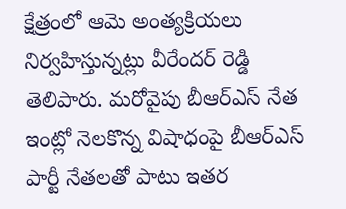క్షేత్రంలో ఆమె అంత్యక్రియలు నిర్వహిస్తున్నట్లు వీరేందర్ రెడ్డి తెలిపారు. మరోవైపు బీఆర్ఎస్ నేత ఇంట్లో నెలకొన్న విషాధంపై బీఆర్ఎస్ పార్టీ నేతలతో పాటు ఇతర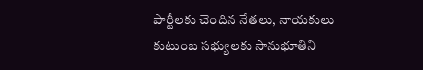పార్టీలకు చెందిన నేతలు, నాయకులు కుటుంబ సభ్యులకు సానుభూతిని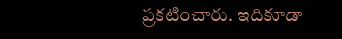ప్రకటించారు. ఇదికూడా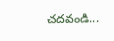చదవండి...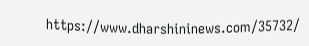https://www.dharshininews.com/35732/